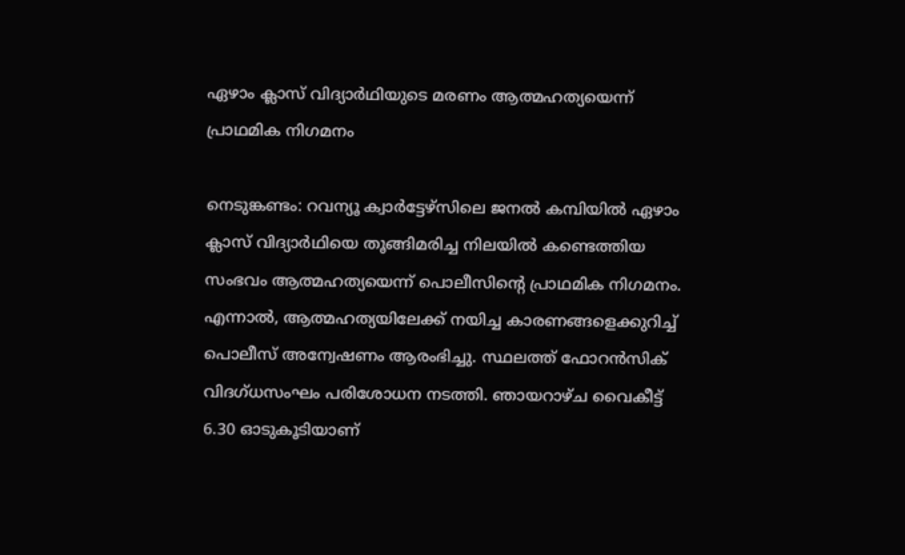ഏഴാം ക്ലാസ് വിദ്യാർഥിയുടെ മരണം ആത്മഹത്യയെന്ന് പ്രാഥമിക നിഗമനം

നെടുങ്കണ്ടം: റവന്യൂ ക്വാര്‍ട്ടേഴ്‌സിലെ ജനല്‍ കമ്പിയില്‍ ഏഴാം ക്ലാസ് വിദ്യാർഥിയെ തൂങ്ങിമരിച്ച നിലയില്‍ കണ്ടെത്തിയ സംഭവം ആത്മഹത്യയെന്ന് പൊലീസിന്റെ പ്രാഥമിക നിഗമനം. എന്നാല്‍, ആത്മഹത്യയിലേക്ക് നയിച്ച കാരണങ്ങളെക്കുറിച്ച് പൊലീസ് അന്വേഷണം ആരംഭിച്ചു. സ്ഥലത്ത് ഫോറന്‍സിക് വിദഗ്ധസംഘം പരിശോധന നടത്തി. ഞായറാഴ്ച വൈകീട്ട് 6.30 ഓടുകൂടിയാണ്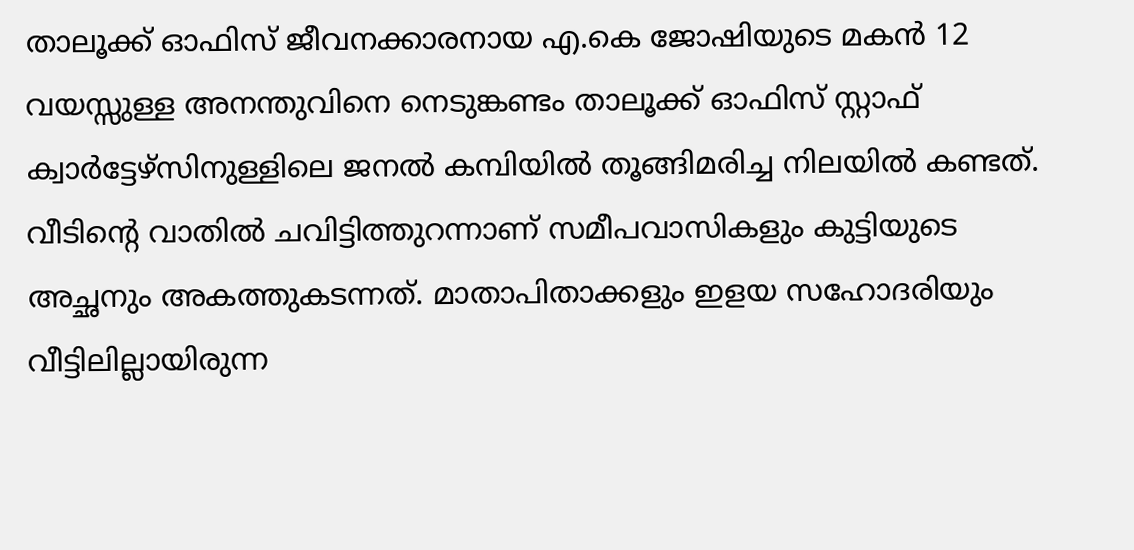താലൂക്ക് ഓഫിസ് ജീവനക്കാരനായ എ.കെ ജോഷിയുടെ മകന്‍ 12 വയസ്സുള്ള അനന്തുവിനെ നെടുങ്കണ്ടം താലൂക്ക് ഓഫിസ് സ്റ്റാഫ് ക്വാര്‍ട്ടേഴ്‌സിനുള്ളിലെ ജനല്‍ കമ്പിയില്‍ തൂങ്ങിമരിച്ച നിലയില്‍ കണ്ടത്. വീടിന്റെ വാതില്‍ ചവിട്ടിത്തുറന്നാണ് സമീപവാസികളും കുട്ടിയുടെ അച്ഛനും അകത്തുകടന്നത്. മാതാപിതാക്കളും ഇളയ സഹോദരിയും വീട്ടിലില്ലായിരുന്ന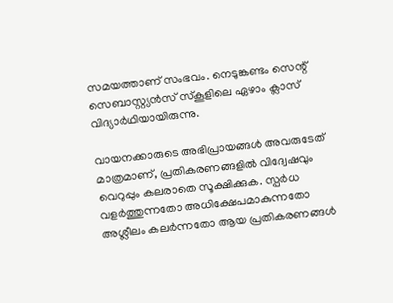സമയത്താണ് സംഭവം. നെടുങ്കണ്ടം സെന്റ് സെബാസ്റ്റ്യന്‍സ് സ്‌കൂളിലെ ഏഴാം ക്ലാസ് വിദ്യാർഥിയായിരുന്നു.

വായനക്കാരുടെ അഭിപ്രായങ്ങള്‍ അവരുടേത് മാത്രമാണ്, പ്രതികരണങ്ങളിൽ വിദ്വേഷവും വെറുപ്പും കലരാതെ സൂക്ഷിക്കുക. സ്പർധ വളർത്തുന്നതോ അധിക്ഷേപമാകുന്നതോ അശ്ലീലം കലർന്നതോ ആയ പ്രതികരണങ്ങൾ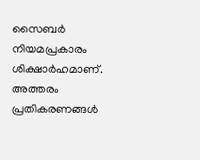സൈബർ നിയമപ്രകാരം ശിക്ഷാർഹമാണ്. അത്തരം പ്രതികരണങ്ങൾ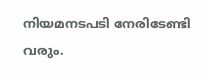നിയമനടപടി നേരിടേണ്ടി വരും.